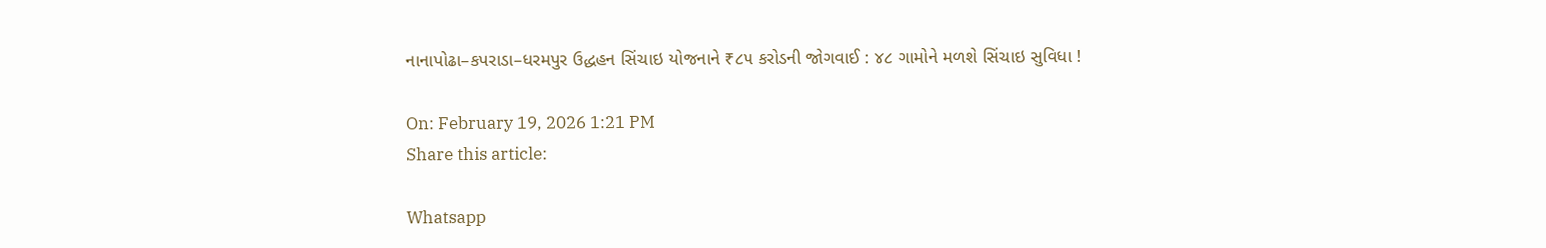નાનાપોઢા–કપરાડા–ધરમપુર ઉદ્ધહન સિંચાઇ યોજનાને ₹૮૫ કરોડની જોગવાઈ : ૪૮ ગામોને મળશે સિંચાઇ સુવિધા !

On: February 19, 2026 1:21 PM
Share this article:

Whatsapp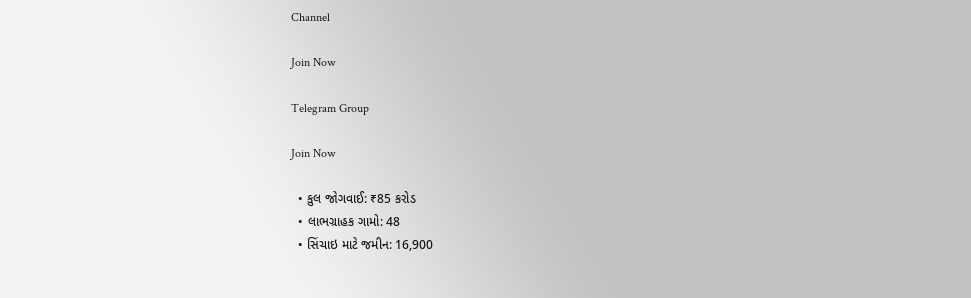Channel

Join Now

Telegram Group

Join Now

  • કુલ જોગવાઈ: ₹85 કરોડ
  • લાભગ્રાહક ગામો: 48
  • સિંચાઇ માટે જમીન: 16,900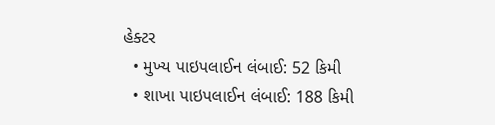હેક્ટર
  • મુખ્‍ય પાઇપલાઈન લંબાઈ: 52 કિમી
  • શાખા પાઇપલાઈન લંબાઈ: 188 કિમી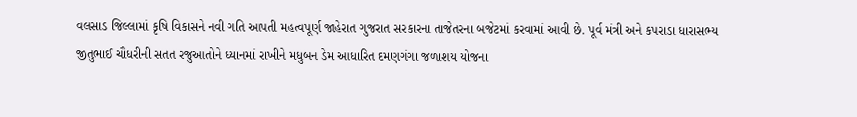વલસાડ જિલ્લામાં કૃષિ વિકાસને નવી ગતિ આપતી મહત્વપૂર્ણ જાહેરાત ગુજરાત સરકારના તાજેતરના બજેટમાં કરવામાં આવી છે. પૂર્વ મંત્રી અને કપરાડા ધારાસભ્ય જીતુભાઈ ચૌધરીની સતત રજુઆતોને ધ્યાનમાં રાખીને મધુબન ડેમ આધારિત દમણગંગા જળાશય યોજના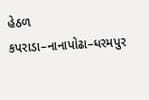હેઠળ કપરાડા–નાનાપોઢા–ધરમપુર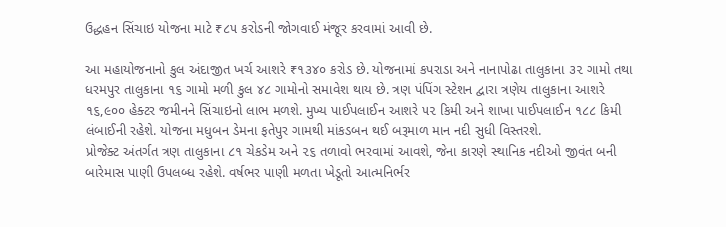ઉદ્ધહન સિંચાઇ યોજના માટે ₹૮૫ કરોડની જોગવાઈ મંજૂર કરવામાં આવી છે.

આ મહાયોજનાનો કુલ અંદાજીત ખર્ચ આશરે ₹૧૩૪૦ કરોડ છે. યોજનામાં કપરાડા અને નાનાપોઢા તાલુકાના ૩૨ ગામો તથા ધરમપુર તાલુકાના ૧૬ ગામો મળી કુલ ૪૮ ગામોનો સમાવેશ થાય છે. ત્રણ પંપિંગ સ્ટેશન દ્વારા ત્રણેય તાલુકાના આશરે ૧૬,૯૦૦ હેક્ટર જમીનને સિંચાઇનો લાભ મળશે. મુખ્ય પાઈપલાઈન આશરે ૫૨ કિમી અને શાખા પાઈપલાઈન ૧૮૮ કિમી લંબાઈની રહેશે. યોજના મધુબન ડેમના ફતેપુર ગામથી માંકડબન થઈ બરૂમાળ માન નદી સુધી વિસ્તરશે.
પ્રોજેક્ટ અંતર્ગત ત્રણ તાલુકાના ૮૧ ચેકડેમ અને ૨૬ તળાવો ભરવામાં આવશે, જેના કારણે સ્થાનિક નદીઓ જીવંત બની બારેમાસ પાણી ઉપલબ્ધ રહેશે. વર્ષભર પાણી મળતા ખેડૂતો આત્મનિર્ભર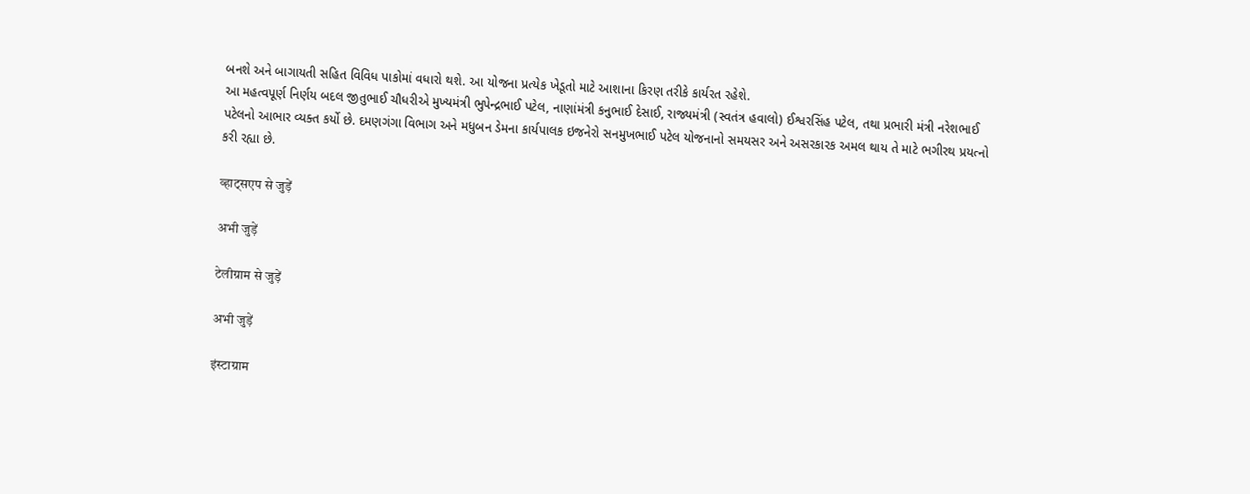બનશે અને બાગાયતી સહિત વિવિધ પાકોમાં વધારો થશે. આ યોજના પ્રત્યેક ખેડૂતો માટે આશાના કિરણ તરીકે કાર્યરત રહેશે.
આ મહત્વપૂર્ણ નિર્ણય બદલ જીતુભાઈ ચૌધરીએ મુખ્યમંત્રી ભુપેન્દ્રભાઈ પટેલ, નાણાંમંત્રી કનુભાઈ દેસાઈ, રાજ્યમંત્રી (સ્વતંત્ર હવાલો) ઈશ્વરસિંહ પટેલ, તથા પ્રભારી મંત્રી નરેશભાઈ પટેલનો આભાર વ્યક્ત કર્યો છે. દમણગંગા વિભાગ અને મધુબન ડેમના કાર્યપાલક ઇજનેરો સનમુખભાઈ પટેલ યોજનાનો સમયસર અને અસરકારક અમલ થાય તે માટે ભગીરથ પ્રયત્નો કરી રહ્યા છે.

व्हाट्सएप से जुड़ें

अभी जुड़ें

टेलीग्राम से जुड़ें

अभी जुड़ें

इंस्टाग्राम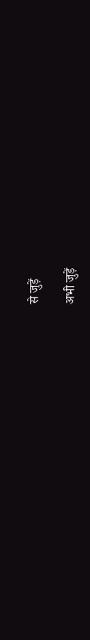से जुड़ें

अभी जुड़ें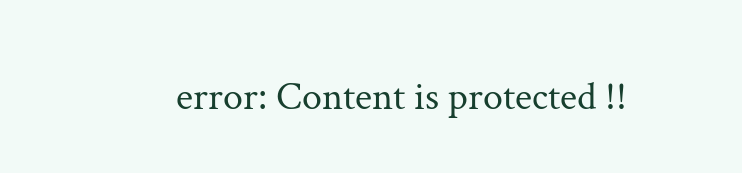error: Content is protected !!